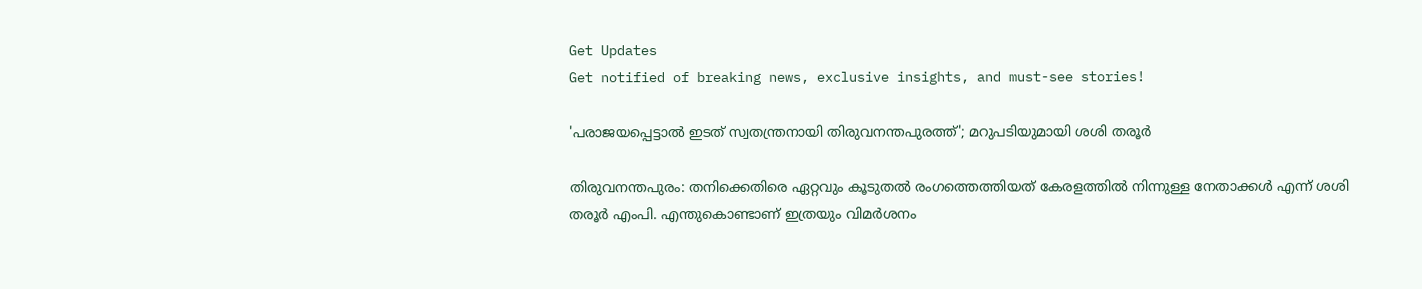Get Updates
Get notified of breaking news, exclusive insights, and must-see stories!

'പരാജയപ്പെട്ടാൽ ഇടത് സ്വതന്ത്രനായി തിരുവനന്തപുരത്ത്'; മറുപടിയുമായി ശശി തരൂർ

തിരുവനന്തപുരം: തനിക്കെതിരെ ഏറ്റവും കൂടുതൽ രംഗത്തെത്തിയത് കേരളത്തിൽ നിന്നുള്ള നേതാക്കൾ എന്ന് ശശി തരൂർ എംപി. എന്തുകൊണ്ടാണ് ഇത്രയും വിമർശനം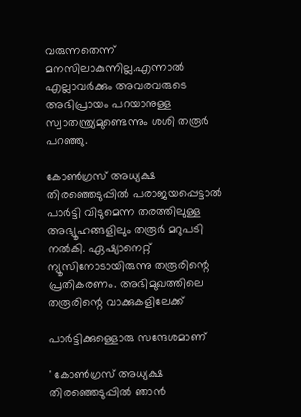വരുന്നതെന്ന് മനസിലാകുന്നില്ല.എന്നാൽ എല്ലാവർക്കും അവരവരുടെ അഭിപ്രായം പറയാനുള്ള സ്വാതന്ത്ര്യമുണ്ടെന്നും ശശി തരൂർ പറഞ്ഞു.

കോൺഗ്രസ് അധ്യക്ഷ തിരഞ്ഞെടുപ്പിൽ പരാജയപ്പെട്ടാൽ പാർട്ടി വിടുമെന്ന തരത്തിലുള്ള അഭ്യൂഹങ്ങളിലും തരൂർ മറുപടി നൽകി. ഏഷ്യാനെറ്റ് ന്യൂസിനോടായിരുന്നു തരൂരിന്റെ പ്രതികരണം. അഭിമുഖത്തിലെ തരൂരിന്റെ വാക്കുകളിലേക്ക്

പാർട്ടിക്കുള്ളൊരു സന്ദേശമാണ്

' കോൺഗ്രസ് അധ്യക്ഷ തിരഞ്ഞെടുപ്പിൽ ഞാൻ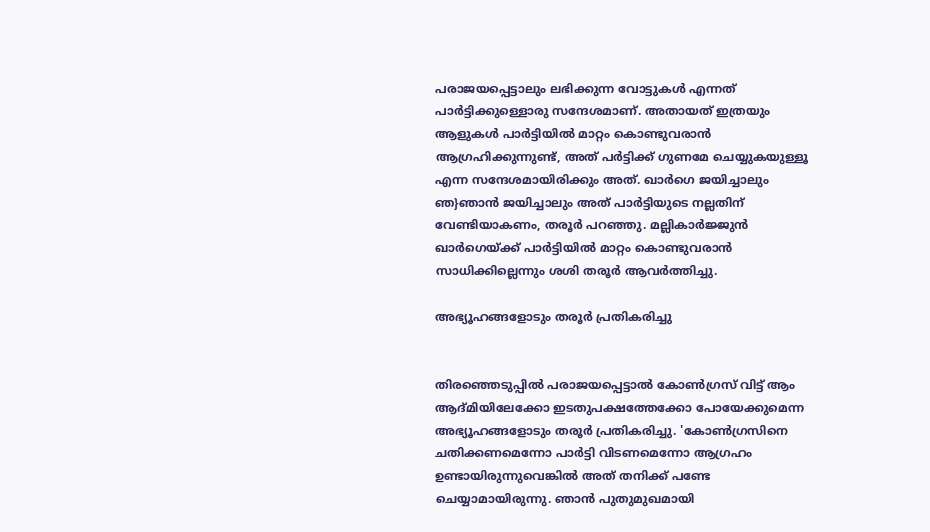പരാജയപ്പെട്ടാലും ലഭിക്കുന്ന വോട്ടുകൾ എന്നത് പാർട്ടിക്കുള്ളൊരു സന്ദേശമാണ്. അതായത് ഇത്രയും ആളുകൾ പാർട്ടിയിൽ മാറ്റം കൊണ്ടുവരാൻ ആഗ്രഹിക്കുന്നുണ്ട്, അത് പർട്ടിക്ക് ഗുണമേ ചെയ്യുകയുള്ളൂ എന്ന സന്ദേശമായിരിക്കും അത്. ഖാർഗെ ജയിച്ചാലും ഞ}ഞാൻ ജയിച്ചാലും അത് പാർട്ടിയുടെ നല്ലതിന് വേണ്ടിയാകണം, തരൂർ പറഞ്ഞു. മല്ലികാർജ്ജുൻ ഖാർഗെയ്ക്ക് പാർട്ടിയിൽ മാറ്റം കൊണ്ടുവരാൻ സാധിക്കില്ലെന്നും ശശി തരൂർ ആവർത്തിച്ചു.

അഭ്യൂഹങ്ങളോടും തരൂർ പ്രതികരിച്ചു


തിരഞ്ഞെടുപ്പിൽ പരാജയപ്പെട്ടാൽ കോൺഗ്രസ് വിട്ട് ആം ആദ്മിയിലേക്കോ ഇടതുപക്ഷത്തേക്കോ പോയേക്കുമെന്ന അഭ്യൂഹങ്ങളോടും തരൂർ പ്രതികരിച്ചു. 'കോൺഗ്രസിനെ ചതിക്കണമെന്നോ പാർട്ടി വിടണമെന്നോ ആഗ്രഹം ഉണ്ടായിരുന്നുവെങ്കിൽ അത് തനിക്ക് പണ്ടേ ചെയ്യാമായിരുന്നു. ഞാൻ പുതുമുഖമായി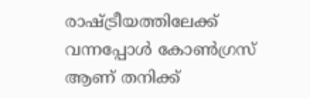രാഷ്ട്രീയത്തിലേക്ക് വന്നപ്പോൾ കോൺഗ്രസ് ആണ് തനിക്ക്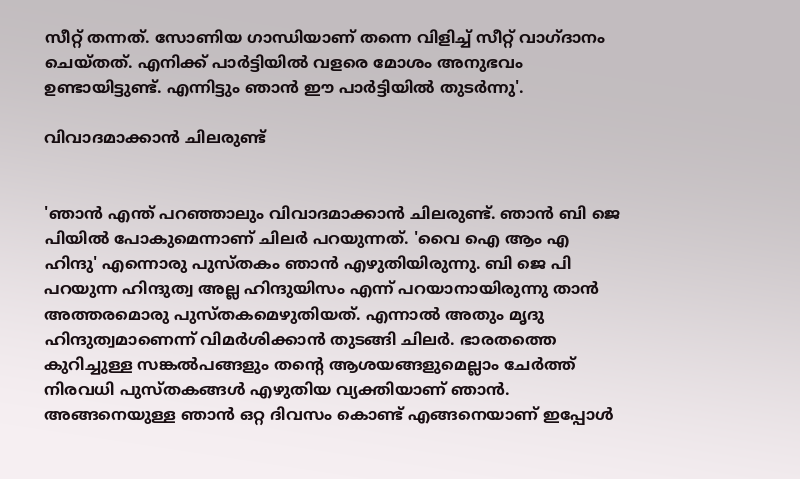സീറ്റ് തന്നത്. സോണിയ ഗാന്ധിയാണ് തന്നെ വിളിച്ച് സീറ്റ് വാഗ്ദാനം ചെയ്തത്. എനിക്ക് പാർട്ടിയിൽ വളരെ മോശം അനുഭവം ഉണ്ടായിട്ടുണ്ട്. എന്നിട്ടും ഞാൻ ഈ പാർട്ടിയിൽ തുടർന്നു'.

വിവാദമാക്കാൻ ചിലരുണ്ട്


'ഞാൻ എന്ത് പറഞ്ഞാലും വിവാദമാക്കാൻ ചിലരുണ്ട്. ഞാൻ ബി ജെ പിയിൽ പോകുമെന്നാണ് ചിലർ പറയുന്നത്. 'വൈ ഐ ആം എ ഹിന്ദു' എന്നൊരു പുസ്തകം ഞാൻ എഴുതിയിരുന്നു. ബി ജെ പി പറയുന്ന ഹിന്ദുത്വ അല്ല ഹിന്ദുയിസം എന്ന് പറയാനായിരുന്നു താൻ അത്തരമൊരു പുസ്തകമെഴുതിയത്. എന്നാൽ അതും മൃദു ഹിന്ദുത്വമാണെന്ന് വിമർശിക്കാൻ തുടങ്ങി ചിലർ. ഭാരതത്തെ കുറിച്ചുള്ള സങ്കൽപങ്ങളും തന്റെ ആശയങ്ങളുമെല്ലാം ചേർത്ത് നിരവധി പുസ്തകങ്ങൾ എഴുതിയ വ്യക്തിയാണ് ഞാൻ. അങ്ങനെയുള്ള ഞാൻ ഒറ്റ ദിവസം കൊണ്ട് എങ്ങനെയാണ് ഇപ്പോൾ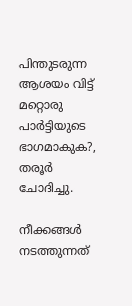പിന്തുടരുന്ന ആശയം വിട്ട് മറ്റൊരു പാർട്ടിയുടെ ഭാഗമാകുക?, തരൂർ ചോദിച്ചു.

നീക്കങ്ങള്‍ നടത്തുന്നത്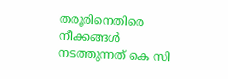തരൂരിനെതിരെ നീക്കങ്ങള്‍ നടത്തുന്നത് കെ സി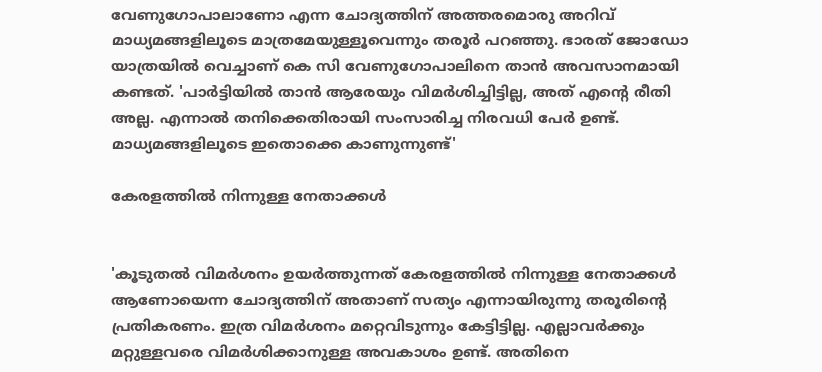വേണുഗോപാലാണോ എന്ന ചോദ്യത്തിന് അത്തരമൊരു അറിവ് മാധ്യമങ്ങളിലൂടെ മാത്രമേയുള്ളൂവെന്നും തരൂർ പറഞ്ഞു. ഭാരത് ജോഡോ യാത്രയിൽ വെച്ചാണ് കെ സി വേണുഗോപാലിനെ താൻ അവസാനമായി കണ്ടത്. 'പാർട്ടിയിൽ താൻ ആരേയും വിമർശിച്ചിട്ടില്ല, അത് എന്റെ രീതി അല്ല. എന്നാൽ തനിക്കെതിരായി സംസാരിച്ച നിരവധി പേർ ഉണ്ട്. മാധ്യമങ്ങളിലൂടെ ഇതൊക്കെ കാണുന്നുണ്ട്'

കേരളത്തിൽ നിന്നുള്ള നേതാക്കൾ


'കൂടുതൽ വിമർശനം ഉയർത്തുന്നത് കേരളത്തിൽ നിന്നുള്ള നേതാക്കൾ ആണോയെന്ന ചോദ്യത്തിന് അതാണ് സത്യം എന്നായിരുന്നു തരൂരിന്റെ പ്രതികരണം. ഇത്ര വിമർശനം മറ്റെവിടുന്നും കേട്ടിട്ടില്ല. എല്ലാവർക്കും മറ്റുള്ളവരെ വിമർശിക്കാനുള്ള അവകാശം ഉണ്ട്. അതിനെ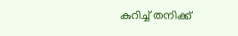കുറിച്ച് തനിക്ക്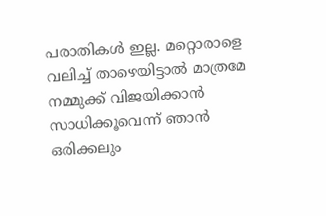പരാതികൾ ഇല്ല. മറ്റൊരാളെ വലിച്ച് താഴെയിട്ടാൽ മാത്രമേ നമ്മുക്ക് വിജയിക്കാൻ സാധിക്കൂവെന്ന് ഞാൻ ഒരിക്കലും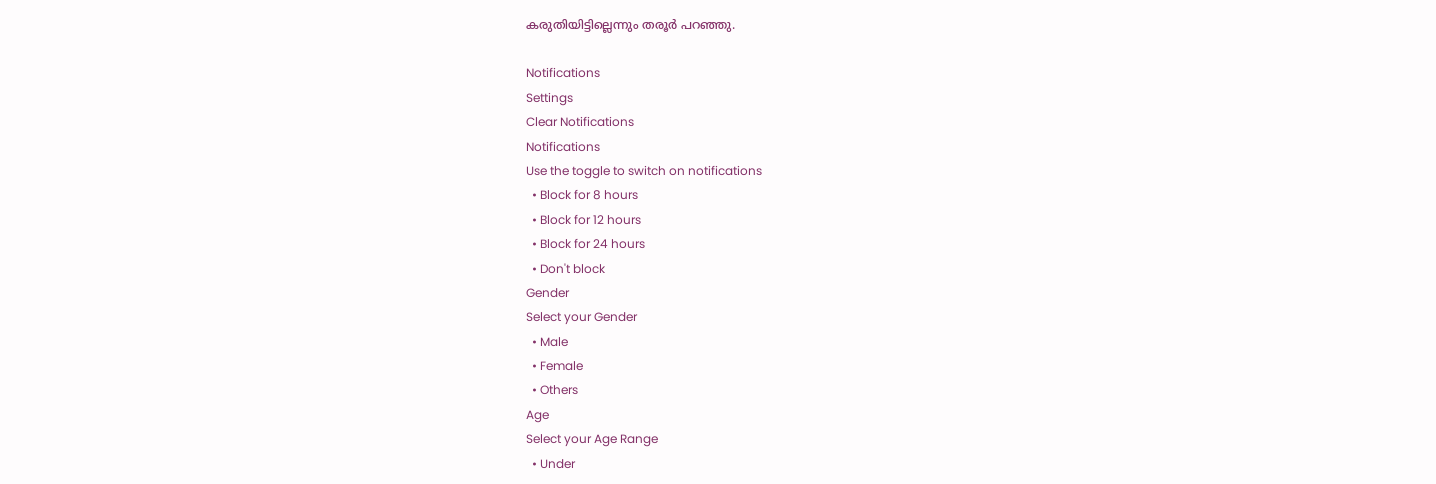കരുതിയിട്ടില്ലെന്നും തരൂർ പറഞ്ഞു.

Notifications
Settings
Clear Notifications
Notifications
Use the toggle to switch on notifications
  • Block for 8 hours
  • Block for 12 hours
  • Block for 24 hours
  • Don't block
Gender
Select your Gender
  • Male
  • Female
  • Others
Age
Select your Age Range
  • Under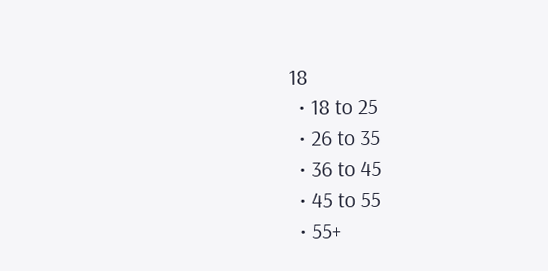18
  • 18 to 25
  • 26 to 35
  • 36 to 45
  • 45 to 55
  • 55+